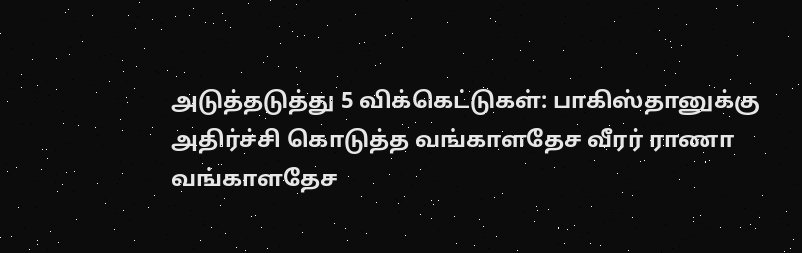அடுத்தடுத்து 5 விக்கெட்டுகள்: பாகிஸ்தானுக்கு அதிர்ச்சி கொடுத்த வங்காளதேச வீரர் ராணா
வங்காளதேச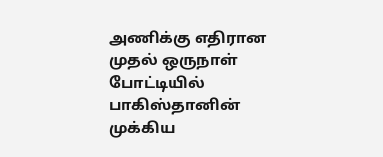அணிக்கு எதிரான முதல் ஒருநாள் போட்டியில் பாகிஸ்தானின் முக்கிய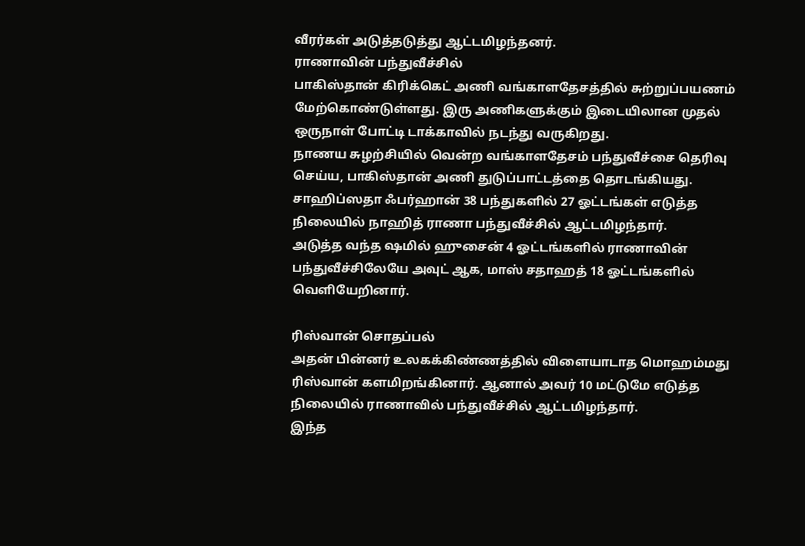வீரர்கள் அடுத்தடுத்து ஆட்டமிழந்தனர்.
ராணாவின் பந்துவீச்சில்
பாகிஸ்தான் கிரிக்கெட் அணி வங்காளதேசத்தில் சுற்றுப்பயணம் மேற்கொண்டுள்ளது. இரு அணிகளுக்கும் இடையிலான முதல் ஒருநாள் போட்டி டாக்காவில் நடந்து வருகிறது.
நாணய சுழற்சியில் வென்ற வங்காளதேசம் பந்துவீச்சை தெரிவு செய்ய, பாகிஸ்தான் அணி துடுப்பாட்டத்தை தொடங்கியது.
சாஹிப்ஸதா ஃபர்ஹான் 38 பந்துகளில் 27 ஓட்டங்கள் எடுத்த நிலையில் நாஹித் ராணா பந்துவீச்சில் ஆட்டமிழந்தார்.
அடுத்த வந்த ஷமில் ஹுசைன் 4 ஓட்டங்களில் ராணாவின் பந்துவீச்சிலேயே அவுட் ஆக, மாஸ் சதாஹத் 18 ஓட்டங்களில் வெளியேறினார்.

ரிஸ்வான் சொதப்பல்
அதன் பின்னர் உலகக்கிண்ணத்தில் விளையாடாத மொஹம்மது ரிஸ்வான் களமிறங்கினார். ஆனால் அவர் 10 மட்டுமே எடுத்த நிலையில் ராணாவில் பந்துவீச்சில் ஆட்டமிழந்தார்.
இந்த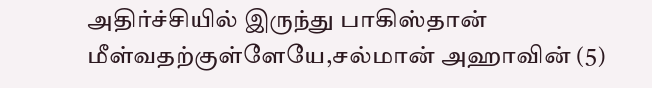அதிர்ச்சியில் இருந்து பாகிஸ்தான் மீள்வதற்குள்ளேயே,சல்மான் அஹாவின் (5)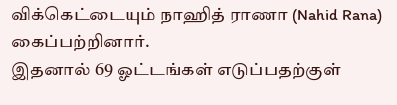விக்கெட்டையும் நாஹித் ராணா (Nahid Rana) கைப்பற்றினார்.
இதனால் 69 ஓட்டங்கள் எடுப்பதற்குள்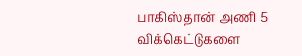பாகிஸ்தான் அணி 5 விக்கெட்டுகளை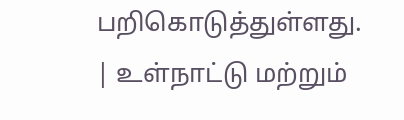பறிகொடுத்துள்ளது.
| உள்நாட்டு மற்றும்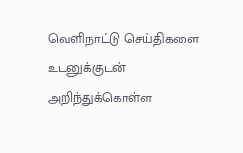வெளிநாட்டு செய்திகளை உடனுக்குடன் அறிந்துக்கொள்ள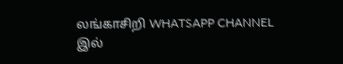லங்காசிறி WHATSAPP CHANNEL இல்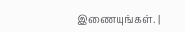இணையுங்கள். |